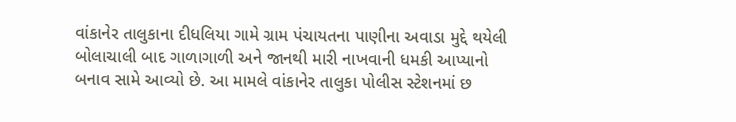વાંકાનેર તાલુકાના દીધલિયા ગામે ગ્રામ પંચાયતના પાણીના અવાડા મુદ્દે થયેલી બોલાચાલી બાદ ગાળાગાળી અને જાનથી મારી નાખવાની ધમકી આપ્યાનો બનાવ સામે આવ્યો છે. આ મામલે વાંકાનેર તાલુકા પોલીસ સ્ટેશનમાં છ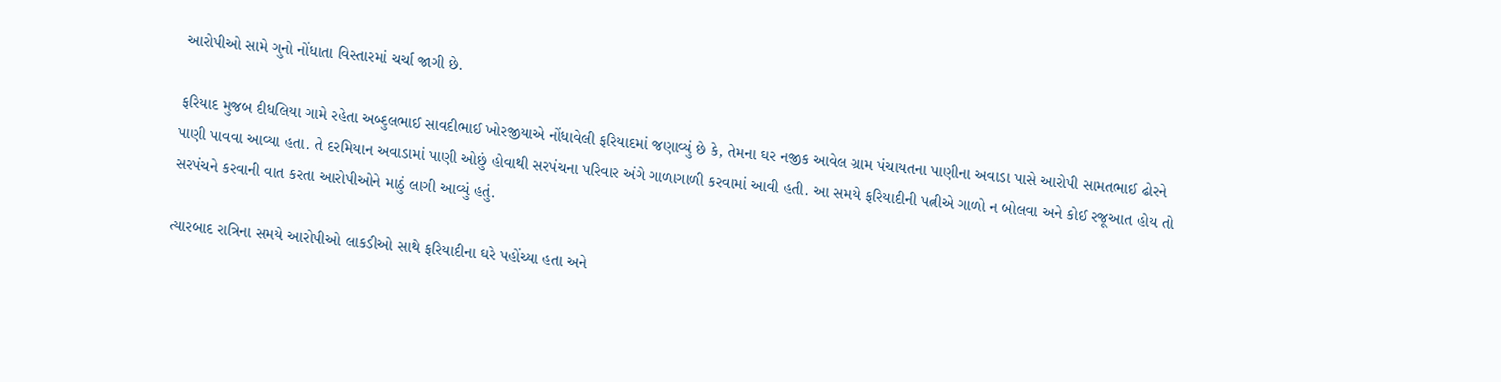આરોપીઓ સામે ગુનો નોંધાતા વિસ્તારમાં ચર્ચા જાગી છે.

ફરિયાદ મુજબ દીધલિયા ગામે રહેતા અબ્દુલભાઈ સાવદીભાઈ ખોરજીયાએ નોંધાવેલી ફરિયાદમાં જણાવ્યું છે કે, તેમના ઘર નજીક આવેલ ગ્રામ પંચાયતના પાણીના અવાડા પાસે આરોપી સામતભાઈ ઢોરને પાણી પાવવા આવ્યા હતા. તે દરમિયાન અવાડામાં પાણી ઓછું હોવાથી સરપંચના પરિવાર અંગે ગાળાગાળી કરવામાં આવી હતી. આ સમયે ફરિયાદીની પત્નીએ ગાળો ન બોલવા અને કોઈ રજૂઆત હોય તો સરપંચને કરવાની વાત કરતા આરોપીઓને માઠું લાગી આવ્યું હતું.

ત્યારબાદ રાત્રિના સમયે આરોપીઓ લાકડીઓ સાથે ફરિયાદીના ઘરે પહોંચ્યા હતા અને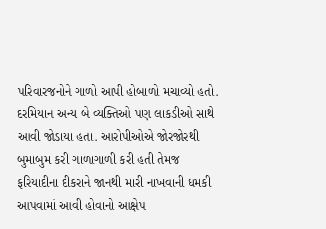પરિવારજનોને ગાળો આપી હોબાળો મચાવ્યો હતો. દરમિયાન અન્ય બે વ્યક્તિઓ પણ લાકડીઓ સાથે આવી જોડાયા હતા. આરોપીઓએ જોરજોરથી બુમાબુમ કરી ગાળાગાળી કરી હતી તેમજ ફરિયાદીના દીકરાને જાનથી મારી નાખવાની ધમકી આપવામાં આવી હોવાનો આક્ષેપ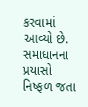કરવામાં આવ્યો છે.
સમાધાનના પ્રયાસો નિષ્ફળ જતા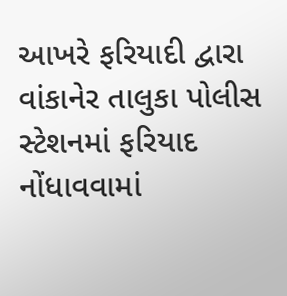આખરે ફરિયાદી દ્વારા વાંકાનેર તાલુકા પોલીસ સ્ટેશનમાં ફરિયાદ નોંધાવવામાં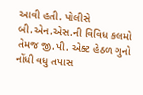આવી હતી. પોલીસે બી.એન.એસ.ની વિવિધ કલમો તેમજ જી.પી. એક્ટ હેઠળ ગુનો નોંધી વધુ તપાસ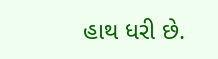હાથ ધરી છે.